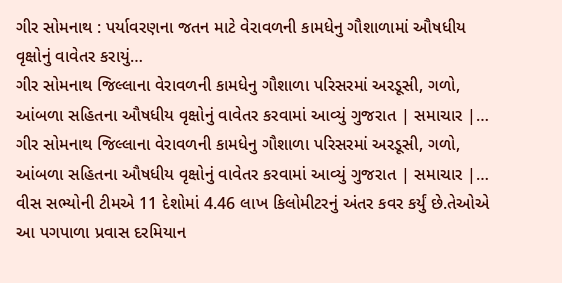ગીર સોમનાથ : પર્યાવરણના જતન માટે વેરાવળની કામધેનુ ગૌશાળામાં ઔષધીય વૃક્ષોનું વાવેતર કરાયું…
ગીર સોમનાથ જિલ્લાના વેરાવળની કામધેનુ ગૌશાળા પરિસરમાં અરડૂસી, ગળો, આંબળા સહિતના ઔષધીય વૃક્ષોનું વાવેતર કરવામાં આવ્યું ગુજરાત | સમાચાર |…
ગીર સોમનાથ જિલ્લાના વેરાવળની કામધેનુ ગૌશાળા પરિસરમાં અરડૂસી, ગળો, આંબળા સહિતના ઔષધીય વૃક્ષોનું વાવેતર કરવામાં આવ્યું ગુજરાત | સમાચાર |…
વીસ સભ્યોની ટીમએ 11 દેશોમાં 4.46 લાખ કિલોમીટરનું અંતર કવર કર્યું છે.તેઓએ આ પગપાળા પ્રવાસ દરમિયાન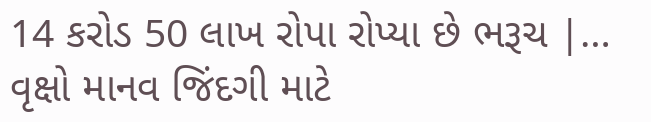14 કરોડ 50 લાખ રોપા રોપ્યા છે ભરૂચ |…
વૃક્ષો માનવ જિંદગી માટે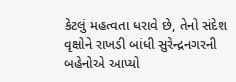કેટલું મહત્વતા ધરાવે છે, તેનો સંદેશ વૃક્ષોને રાખડી બાંધી સુરેન્દ્રનગરની બહેનોએ આપ્યો